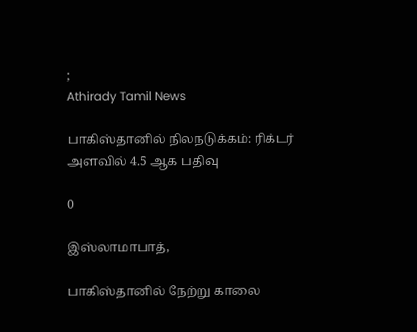;
Athirady Tamil News

பாகிஸ்தானில் நிலநடுக்கம்: ரிக்டர் அளவில் 4.5 ஆக பதிவு

0

இஸ்லாமாபாத்,

பாகிஸ்தானில் நேற்று காலை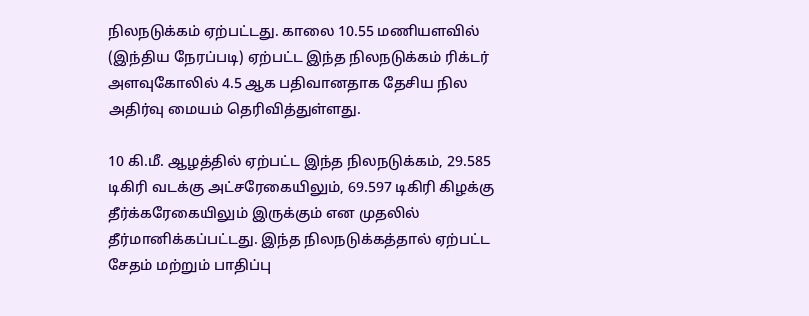நிலநடுக்கம் ஏற்பட்டது. காலை 10.55 மணியளவில் (இந்திய நேரப்படி) ஏற்பட்ட இந்த நிலநடுக்கம் ரிக்டர் அளவுகோலில் 4.5 ஆக பதிவானதாக தேசிய நில அதிர்வு மையம் தெரிவித்துள்ளது.

10 கி.மீ. ஆழத்தில் ஏற்பட்ட இந்த நிலநடுக்கம், 29.585 டிகிரி வடக்கு அட்சரேகையிலும், 69.597 டிகிரி கிழக்கு தீர்க்கரேகையிலும் இருக்கும் என முதலில் தீர்மானிக்கப்பட்டது. இந்த நிலநடுக்கத்தால் ஏற்பட்ட சேதம் மற்றும் பாதிப்பு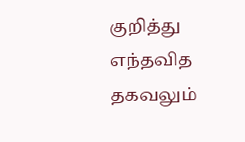குறித்து எந்தவித தகவலும்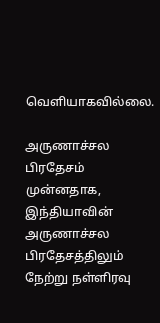வெளியாகவில்லை.

அருணாச்சல பிரதேசம்
முன்னதாக, இந்தியாவின் அருணாச்சல பிரதேசத்திலும் நேற்று நள்ளிரவு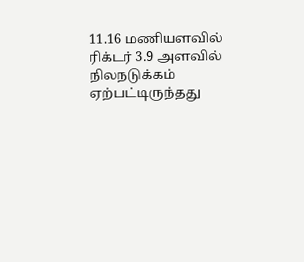11.16 மணியளவில் ரிக்டர் 3.9 அளவில் நிலநடுக்கம் ஏற்பட்டிருந்தது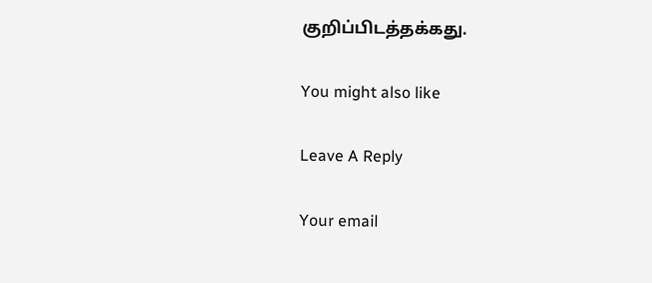குறிப்பிடத்தக்கது.

You might also like

Leave A Reply

Your email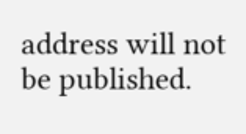address will not be published.